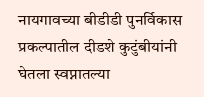नायगावच्या बीडीडी पुनर्विकास प्रकल्पातील दीडशे कुटुंबीयांनी घेतला स्वप्नातल्या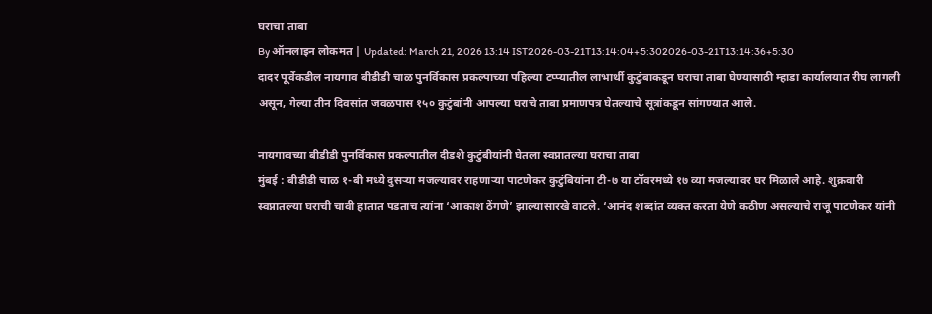घराचा ताबा
By ऑनलाइन लोकमत | Updated: March 21, 2026 13:14 IST2026-03-21T13:14:04+5:302026-03-21T13:14:36+5:30
दादर पूर्वेकडील नायगाव बीडीडी चाळ पुनर्विकास प्रकल्पाच्या पहिल्या टप्प्यातील लाभार्थी कुटुंबाकडून घराचा ताबा घेण्यासाठी म्हाडा कार्यालयात रीघ लागली असून, गेल्या तीन दिवसांत जवळपास १५० कुटुंबांनी आपल्या घराचे ताबा प्रमाणपत्र घेतल्याचे सूत्रांकडून सांगण्यात आले.

नायगावच्या बीडीडी पुनर्विकास प्रकल्पातील दीडशे कुटुंबीयांनी घेतला स्वप्नातल्या घराचा ताबा
मुंबई : बीडीडी चाळ १-बी मध्ये दुसऱ्या मजल्यावर राहणाऱ्या पाटणेकर कुटुंबियांना टी-७ या टॉवरमध्ये १७ व्या मजल्यावर घर मिळाले आहे. शुक्रवारी स्वप्नातल्या घराची चावी हातात पडताच त्यांना ‘आकाश ठेंगणे’ झाल्यासारखे वाटले. ‘आनंद शब्दांत व्यक्त करता येणे कठीण असल्याचे राजू पाटणेकर यांनी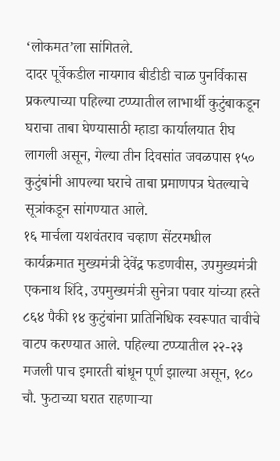‘लोकमत’ला सांगितले.
दादर पूर्वेकडील नायगाव बीडीडी चाळ पुनर्विकास प्रकल्पाच्या पहिल्या टप्प्यातील लाभार्थी कुटुंबाकडून घराचा ताबा घेण्यासाठी म्हाडा कार्यालयात रीघ लागली असून, गेल्या तीन दिवसांत जवळपास १५० कुटुंबांनी आपल्या घराचे ताबा प्रमाणपत्र घेतल्याचे सूत्रांकडून सांगण्यात आले.
१६ मार्चला यशवंतराव चव्हाण सेंटरमधील कार्यक्रमात मुख्यमंत्री देवेंद्र फडणवीस, उपमुख्यमंत्री एकनाथ शिंदे, उपमुख्यमंत्री सुनेत्रा पवार यांच्या हस्ते ८६४ पैकी १४ कुटुंबांना प्रातिनिधिक स्वरूपात चावीचे वाटप करण्यात आले. पहिल्या टप्प्यातील २२-२३ मजली पाच इमारती बांधून पूर्ण झाल्या असून, १८० चौ. फुटाच्या घरात राहणाऱ्या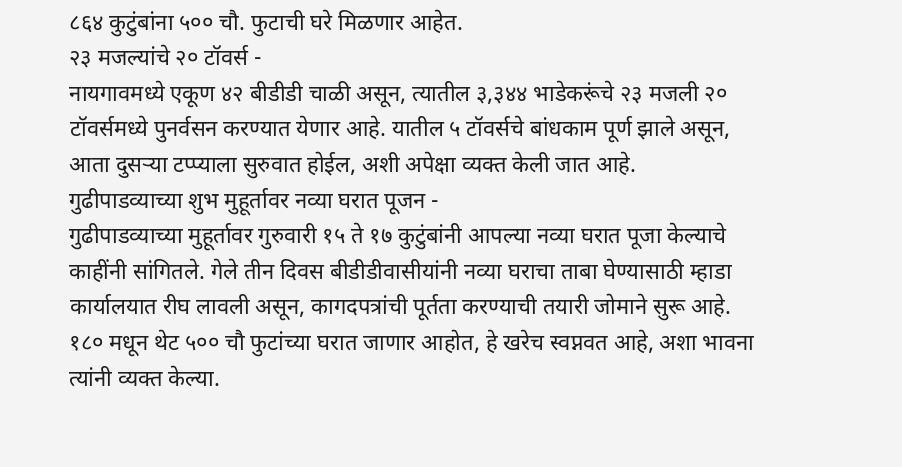८६४ कुटुंबांना ५०० चौ. फुटाची घरे मिळणार आहेत.
२३ मजल्यांचे २० टॉवर्स -
नायगावमध्ये एकूण ४२ बीडीडी चाळी असून, त्यातील ३,३४४ भाडेकरूंचे २३ मजली २० टॉवर्समध्ये पुनर्वसन करण्यात येणार आहे. यातील ५ टॉवर्सचे बांधकाम पूर्ण झाले असून, आता दुसऱ्या टप्प्याला सुरुवात होईल, अशी अपेक्षा व्यक्त केली जात आहे.
गुढीपाडव्याच्या शुभ मुहूर्तावर नव्या घरात पूजन -
गुढीपाडव्याच्या मुहूर्तावर गुरुवारी १५ ते १७ कुटुंबांनी आपल्या नव्या घरात पूजा केल्याचे काहींनी सांगितले. गेले तीन दिवस बीडीडीवासीयांनी नव्या घराचा ताबा घेण्यासाठी म्हाडा कार्यालयात रीघ लावली असून, कागदपत्रांची पूर्तता करण्याची तयारी जोमाने सुरू आहे.
१८० मधून थेट ५०० चौ फुटांच्या घरात जाणार आहोत, हे खरेच स्वप्नवत आहे, अशा भावना त्यांनी व्यक्त केल्या.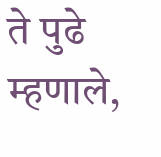ते पुढे म्हणाले,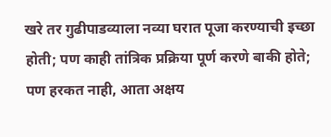खरे तर गुढीपाडव्याला नव्या घरात पूजा करण्याची इच्छा होती; पण काही तांत्रिक प्रक्रिया पूर्ण करणे बाकी होते; पण हरकत नाही, आता अक्षय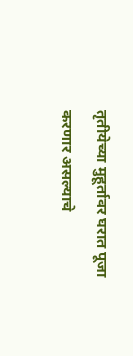तृतीयेच्या मुहूर्तावर घरात पूजा करणार असल्याचे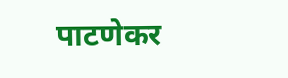पाटणेकर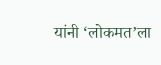यांनी ‘लोकमत’ला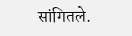सांगितले.